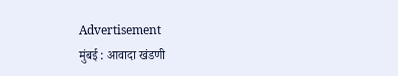Advertisement
मुंबई : आवादा खंडणी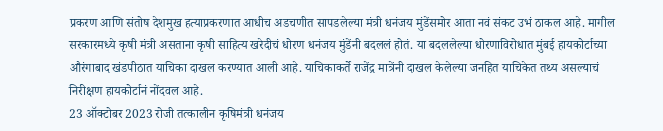प्रकरण आणि संतोष देशमुख हत्याप्रकरणात आधीच अडचणीत सापडलेल्या मंत्री धनंजय मुंडेंसमोर आता नवं संकट उभं ठाकल आहे. मागील सरकारमध्ये कृषी मंत्री असताना कृषी साहित्य खरेदीचं धोरण धनंजय मुंडेंनी बदललं होतं. या बदललेल्या धोरणाविरोधात मुंबई हायकोर्टाच्या औरंगाबाद खंडपीठात याचिका दाखल करण्यात आली आहे. याचिकाकर्ते राजेंद्र मात्रेंनी दाखल केलेल्या जनहित याचिकेत तथ्य असल्याचं निरीक्षण हायकोर्टानं नोंदवल आहे.
23 ऑक्टोबर 2023 रोजी तत्कालीन कृषिमंत्री धनंजय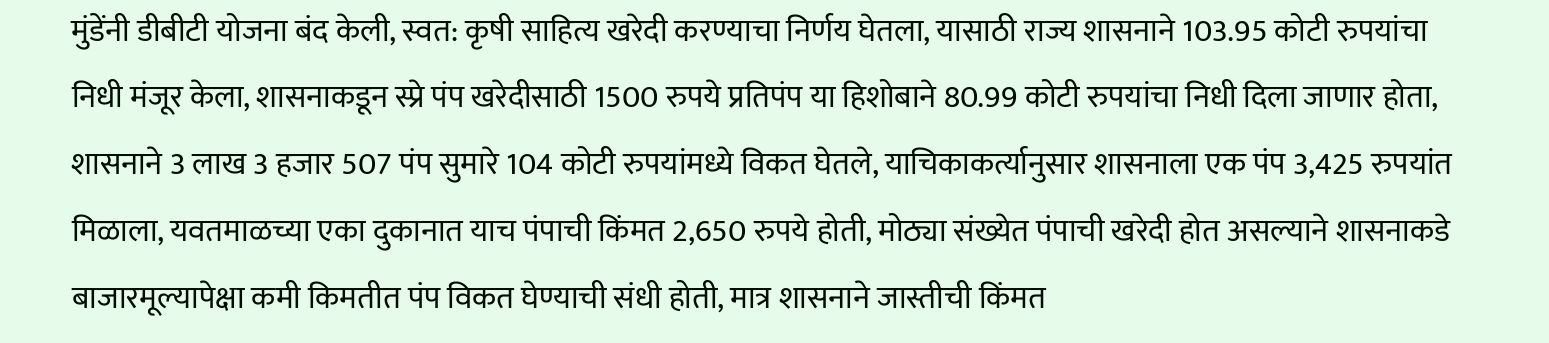मुंडेंनी डीबीटी योजना बंद केली, स्वत: कृषी साहित्य खरेदी करण्याचा निर्णय घेतला, यासाठी राज्य शासनाने 103.95 कोटी रुपयांचा निधी मंजूर केला, शासनाकडून स्प्रे पंप खरेदीसाठी 1500 रुपये प्रतिपंप या हिशोबाने 80.99 कोटी रुपयांचा निधी दिला जाणार होता, शासनाने 3 लाख 3 हजार 507 पंप सुमारे 104 कोटी रुपयांमध्ये विकत घेतले, याचिकाकर्त्यानुसार शासनाला एक पंप 3,425 रुपयांत मिळाला, यवतमाळच्या एका दुकानात याच पंपाची किंमत 2,650 रुपये होती, मोठ्या संख्येत पंपाची खरेदी होत असल्याने शासनाकडे बाजारमूल्यापेक्षा कमी किमतीत पंप विकत घेण्याची संधी होती, मात्र शासनाने जास्तीची किंमत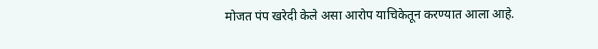मोजत पंप खरेदी केले असा आरोप याचिकेतून करण्यात आला आहे.